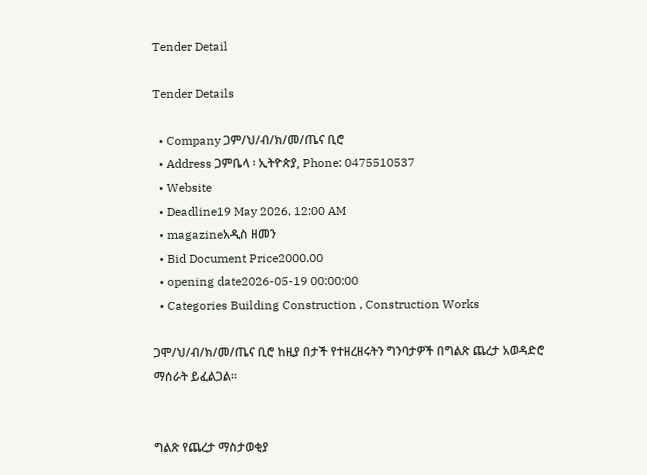Tender Detail

Tender Details

  • Company ጋም/ህ/ብ/ክ/መ/ጤና ቢሮ
  • Address ጋምቤላ ፡ ኢትዮጵያ, Phone: 0475510537
  • Website
  • Deadline19 May 2026, 12:00 AM
  • magazineአዲስ ዘመን
  • Bid Document Price2000.00
  • opening date2026-05-19 00:00:00
  • Categories Building Construction , Construction Works

ጋሞ/ህ/ብ/ክ/መ/ጤና ቢሮ ከዚያ በታች የተዘረዘሩትን ግንባታዎች በግልጽ ጨረታ አወዳድሮ ማሰራት ይፈልጋል።


ግልጽ የጨረታ ማስታወቂያ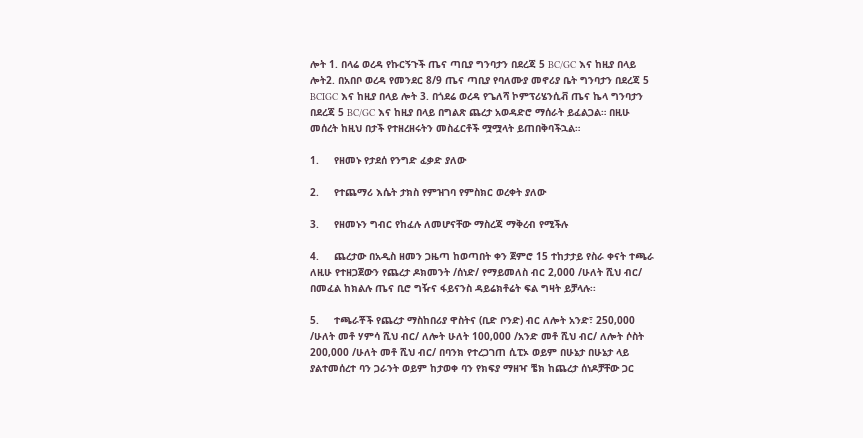ሎት 1. በላሬ ወረዳ የኩርኝጉች ጤና ጣቢያ ግንባታን በደረጃ 5 BC/GC እና ከዚያ በላይ ሎት2. በአበቦ ወረዳ የመንደር 8/9 ጤና ጣቢያ የባለሙያ መኖሪያ ቤት ግንባታን በደረጃ 5 BCIGC እና ከዚያ በላይ ሎት 3. በጎደሬ ወረዳ የጌለሻ ኮምፕሪሄንሲቭ ጤና ኬላ ግንባታን በደረጃ 5 BC/GC እና ከዚያ በላይ በግልጽ ጨረታ አወዳድሮ ማሰራት ይፈልጋል። በዚሁ መሰረት ከዚህ በታች የተዘረዘሩትን መስፈርቶች ሟሟላት ይጠበቅባችኋል።

1.     የዘመኑ የታደሰ የንግድ ፈቃድ ያለው

2.     የተጨማሪ እሴት ታክስ የምዝገባ የምስክር ወረቀት ያለው

3.     የዘመኑን ግብር የከፈሉ ለመሆናቸው ማስረጃ ማቅረብ የሚችሉ

4.     ጨረታው በአዲስ ዘመን ጋዜጣ ከወጣበት ቀን ጀምሮ 15 ተከታታይ የስራ ቀናት ተጫራ ለዚሁ የተዘጋጀውን የጨረታ ዶክመንት /ሰነድ/ የማይመለስ ብር 2,000 /ሁለት ሺህ ብር/ በመፈል ከክልሉ ጤና ቢሮ ግዥና ፋይናንስ ዳይሬክቶሬት ፍል ግዛት ይቻላሉ፡፡

5.     ተጫራቾች የጨረታ ማስከበሪያ ዋስትና (ቢድ ቦንድ) ብር ለሎት አንድ፣ 250,000 /ሁለት መቶ ሃምሳ ሺህ ብር/ ለሎት ሁለት 100,000 /አንድ መቶ ሺህ ብር/ ለሎት ሶስት 200,000 /ሁለት መቶ ሺህ ብር/ በባንክ የተረጋገጠ ሲፒኦ ወይም በሁኔታ በሁኔታ ላይ ያልተመሰረተ ባን ጋራንት ወይም ከታወቀ ባን የክፍያ ማዘዣ ቼክ ከጨረታ ሰነዶቻቸው ጋር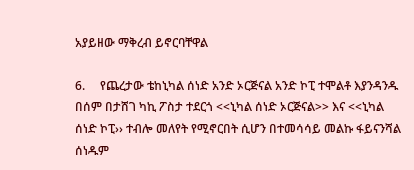አያይዘው ማቅረብ ይኖርባቸዋል

6.     የጨረታው ቴከኒካል ሰነድ አንድ ኦርጅናል አንድ ኮፒ ተሞልቶ እያንዳንዱ በሰም በታሸገ ካኪ ፖስታ ተደርጎ <<ኒካል ሰነድ ኦርጅናል>> እና <<ኒካል ሰነድ ኮፒ›› ተብሎ መለየት የሚኖርበት ሲሆን በተመሳሳይ መልኩ ፋይናንሻል ሰነዱም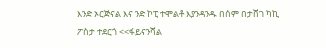እንድ ኦርጅናል እና ንድ ኮፒ ተሞልቶ እያንዳንዱ በሰም በታሸገ ካኪ ፖስታ ተደርጎ <<ፋይናንሻል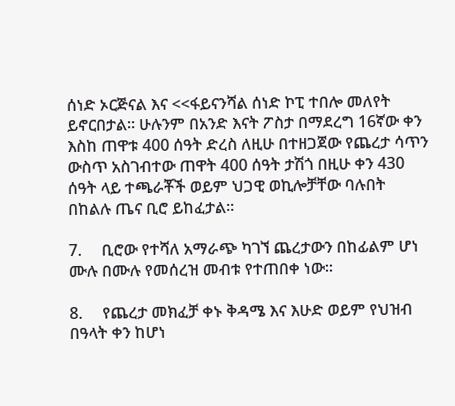ሰነድ ኦርጅናል እና <<ፋይናንሻል ሰነድ ኮፒ ተበሎ መለየት ይኖርበታል። ሁሉንም በአንድ እናት ፖስታ በማደረግ 16ኛው ቀን እስከ ጠዋቱ 400 ሰዓት ድረስ ለዚሁ በተዘጋጀው የጨረታ ሳጥን ውስጥ አስገብተው ጠዋት 400 ሰዓት ታሽጎ በዚሁ ቀን 430 ሰዓት ላይ ተጫራቾች ወይም ህጋዊ ወኪሎቻቸው ባሉበት በከልሉ ጤና ቢሮ ይከፈታል።

7.     ቢሮው የተሻለ አማራጭ ካገኘ ጨረታውን በከፊልም ሆነ ሙሉ በሙሉ የመሰረዝ መብቱ የተጠበቀ ነው።

8.     የጨረታ መክፈቻ ቀኑ ቅዳሜ እና እሁድ ወይም የህዝብ በዓላት ቀን ከሆነ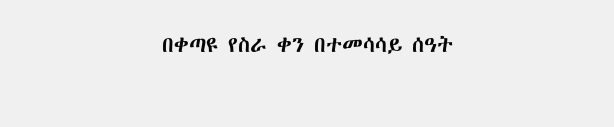በቀጣዩ የስራ ቀን በተመሳሳይ ሰዓት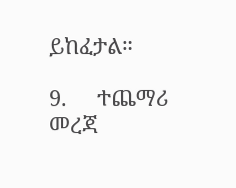ይከፈታል።

9.     ተጨማሪ መረጃ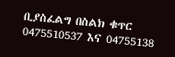ቢያስፈልግ በስልክ ቁጥር 0475510537 እና 04755138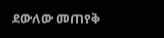ደውለው መጠየቅ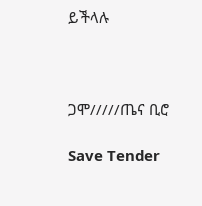ይችላሉ



ጋሞ/////ጤና ቢሮ

Save Tender